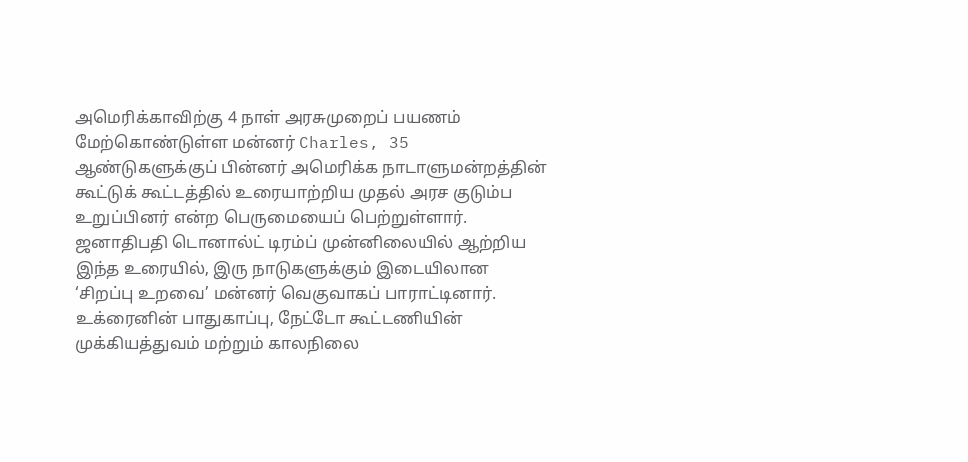அமெரிக்காவிற்கு 4 நாள் அரசுமுறைப் பயணம் மேற்கொண்டுள்ள மன்னர் Charles, 35 ஆண்டுகளுக்குப் பின்னர் அமெரிக்க நாடாளுமன்றத்தின் கூட்டுக் கூட்டத்தில் உரையாற்றிய முதல் அரச குடும்ப உறுப்பினர் என்ற பெருமையைப் பெற்றுள்ளார்.
ஜனாதிபதி டொனால்ட் டிரம்ப் முன்னிலையில் ஆற்றிய இந்த உரையில், இரு நாடுகளுக்கும் இடையிலான ‘சிறப்பு உறவை’ மன்னர் வெகுவாகப் பாராட்டினார்.
உக்ரைனின் பாதுகாப்பு, நேட்டோ கூட்டணியின் முக்கியத்துவம் மற்றும் காலநிலை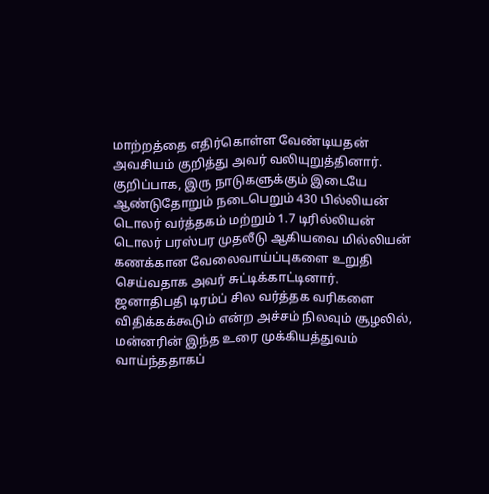மாற்றத்தை எதிர்கொள்ள வேண்டியதன் அவசியம் குறித்து அவர் வலியுறுத்தினார்.
குறிப்பாக, இரு நாடுகளுக்கும் இடையே ஆண்டுதோறும் நடைபெறும் 430 பில்லியன் டொலர் வர்த்தகம் மற்றும் 1.7 டிரில்லியன் டொலர் பரஸ்பர முதலீடு ஆகியவை மில்லியன் கணக்கான வேலைவாய்ப்புகளை உறுதி செய்வதாக அவர் சுட்டிக்காட்டினார்.
ஜனாதிபதி டிரம்ப் சில வர்த்தக வரிகளை விதிக்கக்கூடும் என்ற அச்சம் நிலவும் சூழலில், மன்னரின் இந்த உரை முக்கியத்துவம் வாய்ந்ததாகப்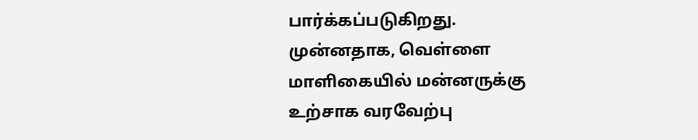பார்க்கப்படுகிறது.
முன்னதாக, வெள்ளை மாளிகையில் மன்னருக்கு உற்சாக வரவேற்பு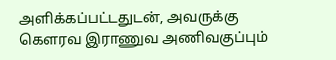அளிக்கப்பட்டதுடன், அவருக்கு கௌரவ இராணுவ அணிவகுப்பும்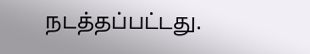நடத்தப்பட்டது.